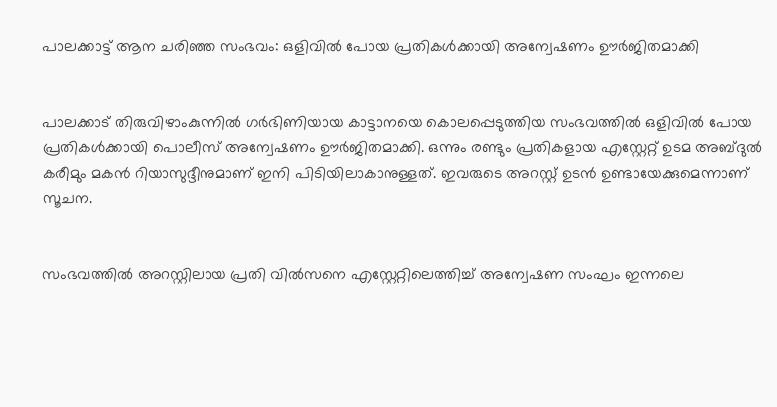പാലക്കാട്ട് ആന ചരിഞ്ഞ സംഭവം: ഒളിവില്‍ പോയ പ്രതികള്‍ക്കായി അന്വേഷണം ഊര്‍ജിതമാക്കി


പാലക്കാട് തിരുവിഴാംകുന്നില്‍ ഗര്‍ഭിണിയായ കാട്ടാനയെ കൊലപ്പെടുത്തിയ സംഭവത്തില്‍ ഒളിവില്‍ പോയ പ്രതികള്‍ക്കായി പൊലീസ് അന്വേഷണം ഊര്‍ജിതമാക്കി. ഒന്നും രണ്ടും പ്രതികളായ എസ്റ്റേറ്റ് ഉടമ അബ്ദുല്‍ കരീമും മകന്‍ റിയാസുദ്ദീനുമാണ് ഇനി പിടിയിലാകാനുള്ളത്. ഇവരുടെ അറസ്റ്റ് ഉടന്‍ ഉണ്ടായേക്കുമെന്നാണ് സൂചന.


സംഭവത്തില്‍ അറസ്റ്റിലായ പ്രതി വില്‍സനെ എസ്റ്റേറ്റിലെത്തിച്ച് അന്വേഷണ സംഘം ഇന്നലെ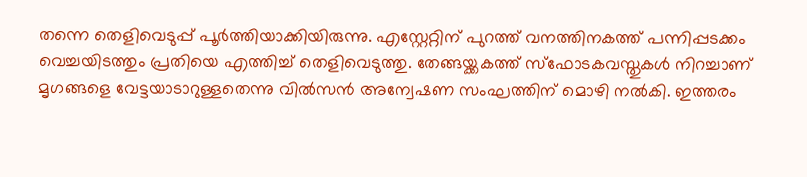തന്നെ തെളിവെടുപ്പ് പൂര്‍ത്തിയാക്കിയിരുന്നു. എസ്റ്റേറ്റിന് പുറത്ത് വനത്തിനകത്ത് പന്നിപ്പടക്കം വെച്ചയിടത്തും പ്രതിയെ എത്തിച്ച് തെളിവെടുത്തു. തേങ്ങയ്ക്കകത്ത് സ്‌ഫോടകവസ്തുകള്‍ നിറച്ചാണ് മൃഗങ്ങളെ വേട്ടയാടാറുള്ളതെന്നു വില്‍സന്‍ അന്വേഷണ സംഘത്തിന് മൊഴി നല്‍കി. ഇത്തരം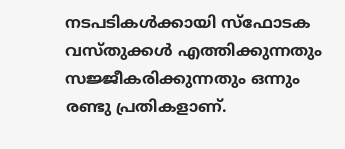നടപടികള്‍ക്കായി സ്‌ഫോടക വസ്തുക്കള്‍ എത്തിക്കുന്നതും സജ്ജീകരിക്കുന്നതും ഒന്നും രണ്ടു പ്രതികളാണ്.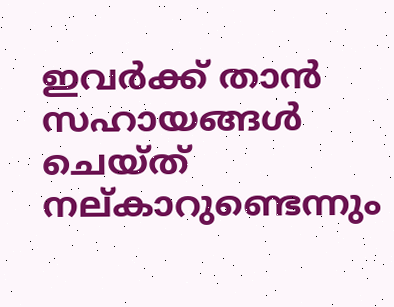ഇവര്‍ക്ക് താന്‍ സഹായങ്ങള്‍ ചെയ്ത് നല്കാറുണ്ടെന്നും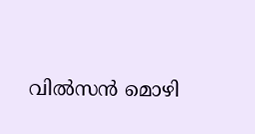വില്‍സന്‍ മൊഴി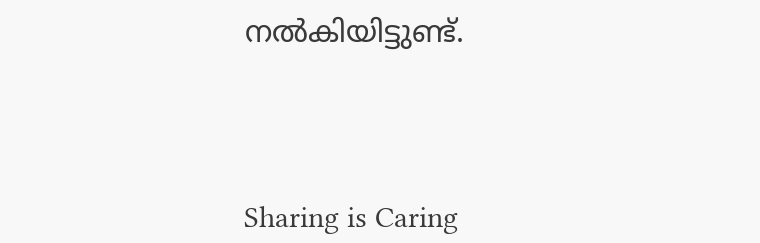നല്‍കിയിട്ടുണ്ട്.




Sharing is Caring